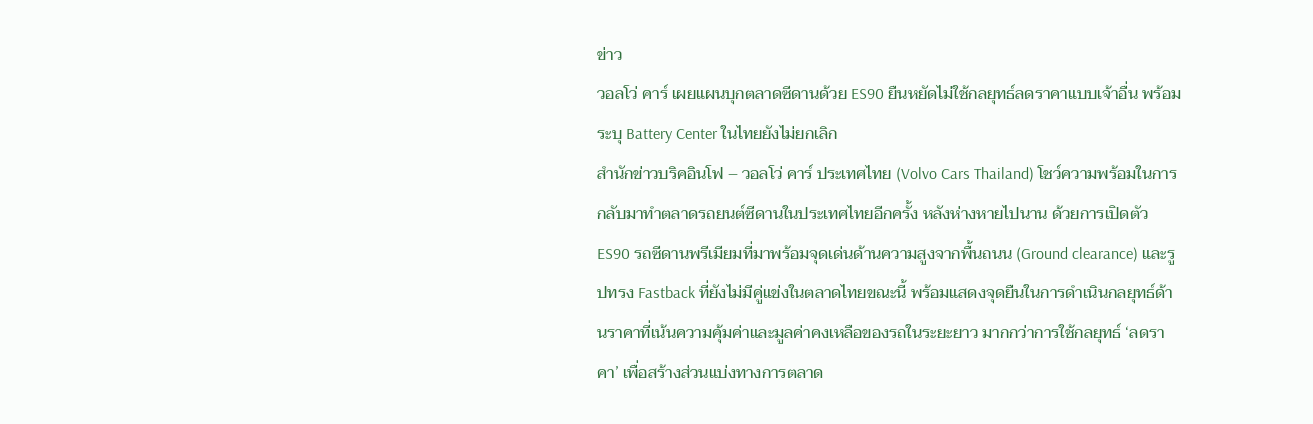ข่าว
วอลโว่ คาร์ เผยแผนบุกตลาดซีดานด้วย ES90 ยืนหยัดไม่ใช้กลยุทธ์ลดราคาแบบเจ้าอื่น พร้อมระบุ Battery Center ในไทยยังไม่ยกเลิก
สำนักข่าวบริคอินโฟ – วอลโว่ คาร์ ประเทศไทย (Volvo Cars Thailand) โชว์ความพร้อมในการกลับมาทำตลาดรถยนต์ซีดานในประเทศไทยอีกครั้ง หลังห่างหายไปนาน ด้วยการเปิดตัว ES90 รถซีดานพรีเมียมที่มาพร้อมจุดเด่นด้านความสูงจากพื้นถนน (Ground clearance) และรูปทรง Fastback ที่ยังไม่มีคู่แข่งในตลาดไทยขณะนี้ พร้อมแสดงจุดยืนในการดำเนินกลยุทธ์ด้านราคาที่เน้นความคุ้มค่าและมูลค่าคงเหลือของรถในระยะยาว มากกว่าการใช้กลยุทธ์ ‘ลดราคา’ เพื่อสร้างส่วนแบ่งทางการตลาด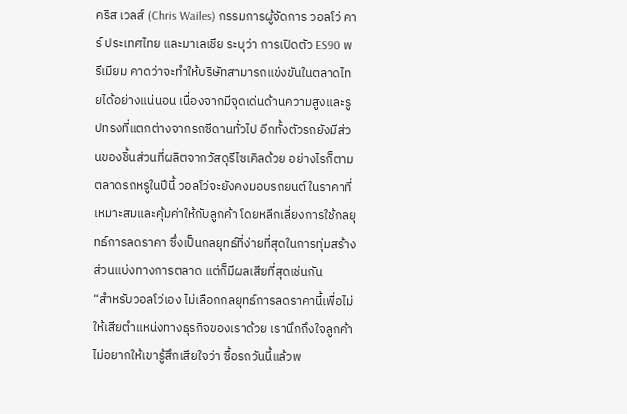คริส เวลส์ (Chris Wailes) กรรมการผู้จัดการ วอลโว่ คาร์ ประเทศไทย และมาเลเชีย ระบุว่า การเปิดตัว ES90 พรีเมียม คาดว่าจะทำให้บริษัทสามารถแข่งขันในตลาดไทยได้อย่างแน่นอน เนื่องจากมีจุดเด่นด้านความสูงและรูปทรงที่แตกต่างจากรถซีดานทั่วไป อีกทั้งตัวรถยังมีส่วนของชิ้นส่วนที่ผลิตจากวัสดุรีไซเคิลด้วย อย่างไรก็ตาม ตลาดรถหรูในปีนี้ วอลโว่จะยังคงมอบรถยนต์ในราคาที่เหมาะสมและคุ้มค่าให้กับลูกค้า โดยหลีกเลี่ยงการใช้กลยุทธ์การลดราคา ซึ่งเป็นกลยุทธ์ที่ง่ายที่สุดในการทุ่มสร้างส่วนแบ่งทางการตลาด แต่ก็มีผลเสียที่สุดเช่นกัน
“สำหรับวอลโว่เอง ไม่เลือกกลยุทธ์การลดราคานี้เพื่อไม่ให้เสียตำแหน่งทางธุรกิจของเราด้วย เรานึกถึงใจลูกค้า ไม่อยากให้เขารู้สึกเสียใจว่า ซื้อรถวันนี้แล้วพ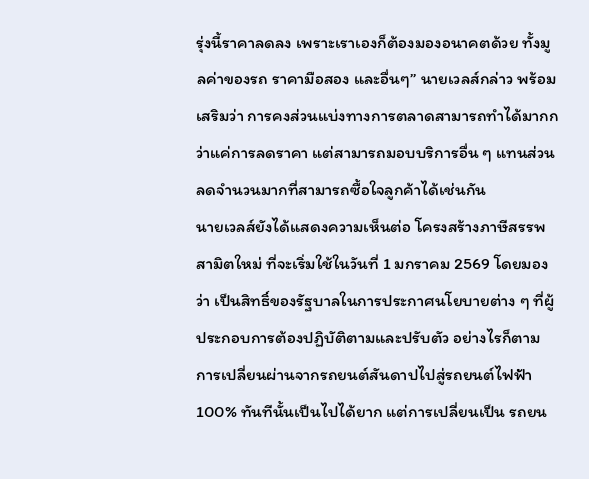รุ่งนี้ราคาลดลง เพราะเราเองก็ต้องมองอนาคตด้วย ทั้งมูลค่าของรถ ราคามือสอง และอื่นๆ” นายเวลส์กล่าว พร้อมเสริมว่า การคงส่วนแบ่งทางการตลาดสามารถทำได้มากกว่าแค่การลดราคา แต่สามารถมอบบริการอื่น ๆ แทนส่วนลดจำนวนมากที่สามารถซื้อใจลูกค้าได้เช่นกัน
นายเวลส์ยังได้แสดงความเห็นต่อ โครงสร้างภาษีสรรพสามิตใหม่ ที่จะเริ่มใช้ในวันที่ 1 มกราคม 2569 โดยมองว่า เป็นสิทธิ์ของรัฐบาลในการประกาศนโยบายต่าง ๆ ที่ผู้ประกอบการต้องปฏิบัติตามและปรับตัว อย่างไรก็ตาม การเปลี่ยนผ่านจากรถยนต์สันดาปไปสู่รถยนต์ไฟฟ้า 100% ทันทีนั้นเป็นไปได้ยาก แต่การเปลี่ยนเป็น รถยน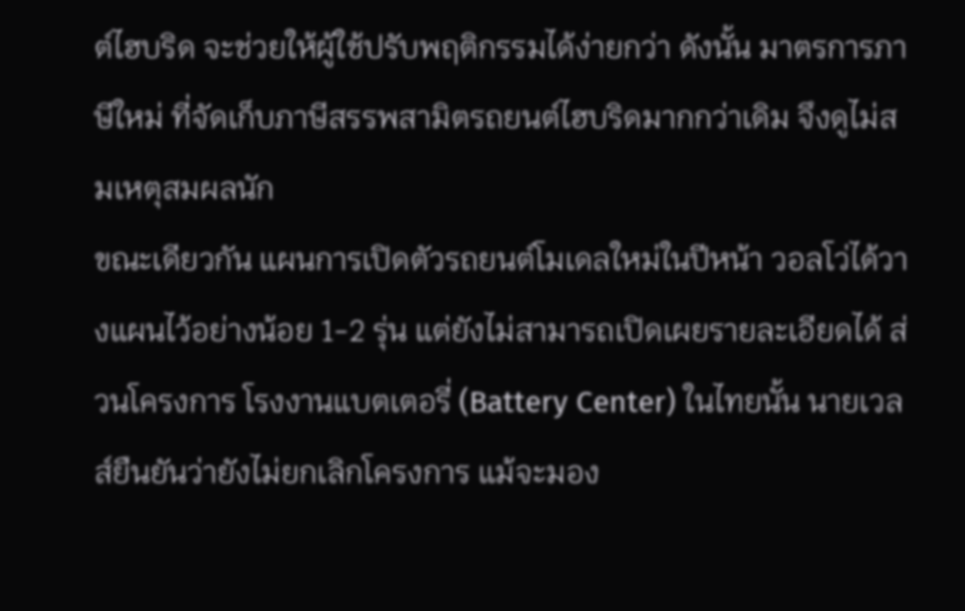ต์ไฮบริด จะช่วยให้ผู้ใช้ปรับพฤติกรรมได้ง่ายกว่า ดังนั้น มาตรการภาษีใหม่ ที่จัดเก็บภาษีสรรพสามิตรถยนต์ไฮบริดมากกว่าเดิม จึงดูไม่สมเหตุสมผลนัก
ขณะเดียวกัน แผนการเปิดตัวรถยนต์โมเดลใหม่ในปีหน้า วอลโว่ได้วางแผนไว้อย่างน้อย 1-2 รุ่น แต่ยังไม่สามารถเปิดเผยรายละเอียดได้ ส่วนโครงการ โรงงานแบตเตอรี่ (Battery Center) ในไทยนั้น นายเวลส์ยืนยันว่ายังไม่ยกเลิกโครงการ แม้จะมอง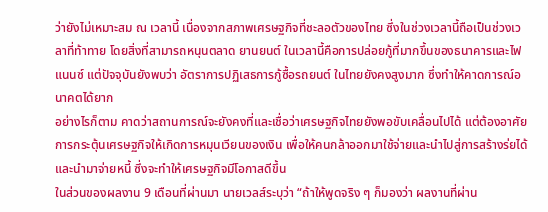ว่ายังไม่เหมาะสม ณ เวลานี้ เนื่องจากสภาพเศรษฐกิจที่ชะลอตัวของไทย ซึ่งในช่วงเวลานี้ถือเป็นช่วงเวลาที่ท้าทาย โดยสิ่งที่สามารถหนุนตลาด ยานยนต์ ในเวลานี้คือการปล่อยกู้ที่มากขึ้นของธนาคารและไฟแนนซ์ แต่ปัจจุบันยังพบว่า อัตราการปฏิเสธการกู้ซื้อรถยนต์ ในไทยยังคงสูงมาก ซึ่งทำให้คาดการณ์อนาคตได้ยาก
อย่างไรก็ตาม คาดว่าสถานการณ์จะยังคงที่และเชื่อว่าเศรษฐกิจไทยยังพอขับเคลื่อนไปได้ แต่ต้องอาศัยการกระตุ้นเศรษฐกิจให้เกิดการหมุนเวียนของเงิน เพื่อให้คนกล้าออกมาใช้จ่ายและนำไปสู่การสร้างร่ยได้และนำมาจ่ายหนี้ ซึ่งจะทำให้เศรษฐกิจมีโอกาสดีขึ้น
ในส่วนของผลงาน 9 เดือนที่ผ่านมา นายเวลส์ระบุว่า “ถ้าให้พูดจริง ๆ ก็มองว่า ผลงานที่ผ่าน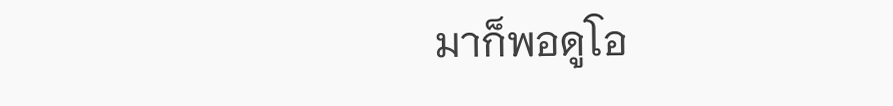มาก็พอดูโอ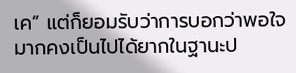เค” แต่ก็ยอมรับว่าการบอกว่าพอใจมากคงเป็นไปได้ยากในฐานะป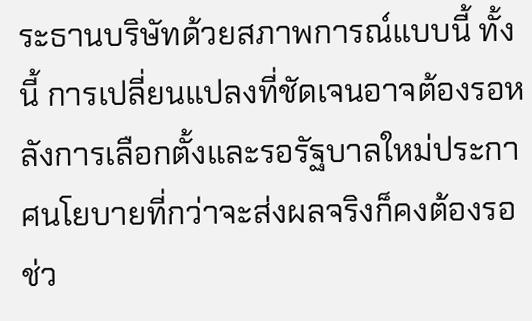ระธานบริษัทด้วยสภาพการณ์แบบนี้ ทั้งนี้ การเปลี่ยนแปลงที่ชัดเจนอาจต้องรอหลังการเลือกตั้งและรอรัฐบาลใหม่ประกาศนโยบายที่กว่าจะส่งผลจริงก็คงต้องรอช่ว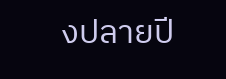งปลายปี